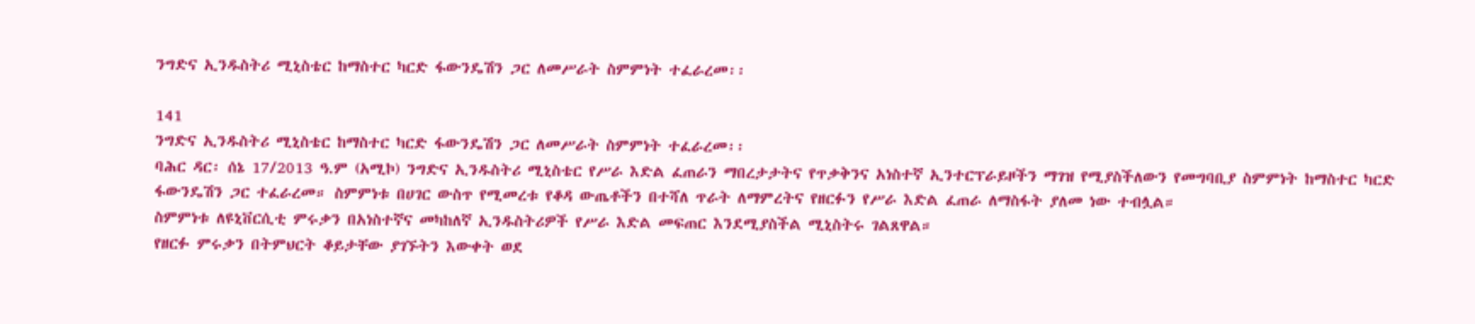ንግድና ኢንዱስትሪ ሚኒስቴር ከማስተር ካርድ ፋውንዴሽን ጋር ለመሥራት ስምምነት ተፈራረመ፡፡

141
ንግድና ኢንዱስትሪ ሚኒስቴር ከማስተር ካርድ ፋውንዴሽን ጋር ለመሥራት ስምምነት ተፈራረመ፡፡
ባሕር ዳር፡ ሰኔ 17/2013 ዓ.ም (አሚኮ) ንግድና ኢንዱስትሪ ሚኒስቴር የሥራ እድል ፈጠራን ማበረታታትና የጥቃቅንና አነስተኛ ኢንተርፕራይዞችን ማገዝ የሚያስችለውን የመግባቢያ ስምምነት ከማስተር ካርድ ፋውንዴሽን ጋር ተፈራረመ። ስምምነቱ በሀገር ውስጥ የሚመረቱ የቆዳ ውጤቶችን በተሻለ ጥራት ለማምረትና የዘርፉን የሥራ እድል ፈጠራ ለማስፋት ያለመ ነው ተብሏል።
ስምምነቱ ለዩኒቨርሲቲ ምሩቃን በአነስተኛና መካከለኛ ኢንዱስትሪዎች የሥራ እድል መፍጠር እንደሚያስችል ሚኒስትሩ ገልጸዋል።
የዘርፉ ምሩቃን በትምህርት ቆይታቸው ያገኙትን እውቀት ወደ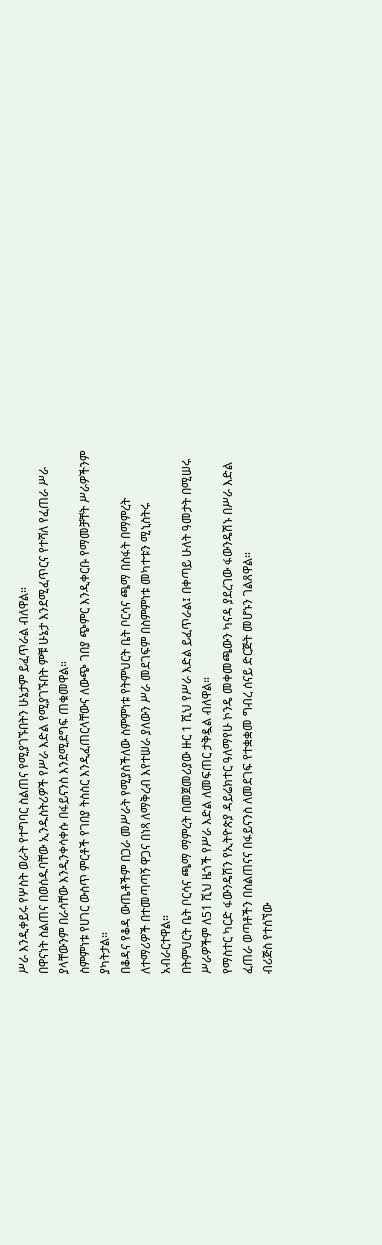ሥራ እንዲቀይሩ የሦስት ወራት የተግባር ስልጠና የሚያገኙበትን ሁኔታም ይፈጥራል ብለዋል።
በዋናነት ስልጠና በወሰዱባቸው ኢንዱስትሪዎች የሥራ እድል የሚያገኙበት ምቹ ሁኔታ እንደሚፈጥርና የተሻለ የፈጠራ ሥራ ያላቸውንም በራሳቸው እንዲንቀሳቀሱ በፋይናንስ እንደሚደግፍ ጠቁመዋል።
ስምምነቱ የሀገር ውስጥ ምርቶች የገበያ ትስስር እንዲፈጠርላቸውና ለውጭ ገበያ ጭምር እንዲቀርቡ የማመቻቸት ሥራዎችንም ያካትታል።
በቆዳና የቆዳ ውጤቶችም በጋራ መሥራት የሚያስችለው ስምምነቱ የትምህርት ቤት ቦርሳና ጫማ በስፋት በማምረት ለተማሪዎች በተመጣጣኝ ዋጋና በነጻ ለማቅረብ እየተሠራ ያለውን ሥራ መደገፍም በስምምነቱ መካተቱን ሚኒስትሩ አብራርተዋል።
በትምህርት ቤት ቦርሳና ጫማ ማምረት በመጀመሪያው ዙር 1 ሺህ የሥራ እድል ይፈጥራል፤ በቀጣይ ሁለት ዓመታት በሚሠሩ ሥራዎችም ለ51 ሺህ ዜጎች የሥራ እድል ለመፍጠር ታቅዷል ብለዋል።
የማስተር ካርድ ፋውንዴሽን የኢትዮጵያ ዳይሬክተር ዓለማየሁ ኮንዴ መቀመጫውን ካናዳ ያደረገው ፋውንዴሽኑ በሥራ እድል ፈጠራ ወጣቶችን በስልጠናና በፋይናንስ ለመደገፍ የተቋቋመ ግብረ ሰናይ ድርጅት መሆኑን ገልጸዋል።
ብሪጅስ የተሰኘው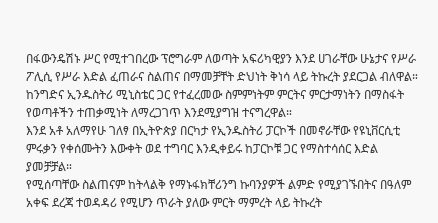በፋውንዴሽኑ ሥር የሚተገበረው ፕሮግራም ለወጣት አፍሪካዊያን እንደ ሀገራቸው ሁኔታና የሥራ ፖሊሲ የሥራ እድል ፈጠራና ስልጠና በማመቻቸት ድህነት ቅነሳ ላይ ትኩረት ያደርጋል ብለዋል።
ከንግድና ኢንዱስትሪ ሚኒስቴር ጋር የተፈረመው ስምምነትም ምርትና ምርታማነትን በማስፋት የወጣቶችን ተጠቃሚነት ለማረጋገጥ እንደሚያግዝ ተናግረዋል።
እንደ አቶ አለማየሁ ገለፃ በኢትዮጵያ በርካታ የኢንዱስትሪ ፓርኮች በመኖራቸው የዩኒቨርሲቲ ምሩቃን የቀሰሙትን እውቀት ወደ ተግባር እንዲቀይሩ ከፓርኮቹ ጋር የማስተሳሰር እድል ያመቻቻል።
የሚሰጣቸው ስልጠናም ከትላልቅ የማኑፋክቸሪንግ ኩባንያዎች ልምድ የሚያገኙበትና በዓለም አቀፍ ደረጃ ተወዳዳሪ የሚሆን ጥራት ያለው ምርት ማምረት ላይ ትኩረት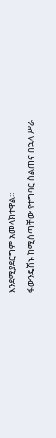እንደሚያደርግም አመላክተዋል።
ፋውንዴሽኑ ከሚሰጣቸው የተግባር ስልጠና በኋላ ሥራ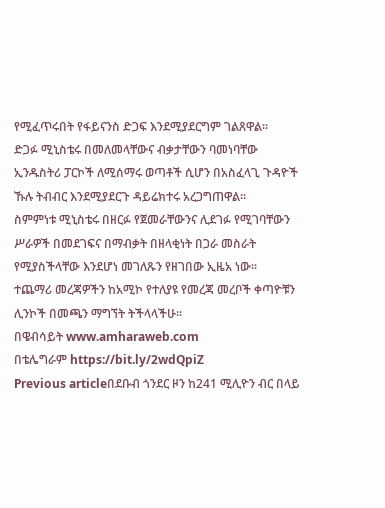የሚፈጥሩበት የፋይናንስ ድጋፍ እንደሚያደርግም ገልጸዋል።
ድጋፉ ሚኒስቴሩ በመለመላቸውና ብቃታቸውን ባመነባቸው ኢንዱስትሪ ፓርኮች ለሚሰማሩ ወጣቶች ሲሆን በአስፈላጊ ጉዳዮች ኹሉ ትብብር እንደሚያደርጉ ዳይሬክተሩ አረጋግጠዋል።
ስምምነቱ ሚኒስቴሩ በዘርፉ የጀመራቸውንና ሊደገፉ የሚገባቸውን ሥራዎች በመደገፍና በማብቃት በዘላቂነት በጋራ መስራት የሚያስችላቸው እንደሆነ መገለጹን የዘገበው ኢዜአ ነው፡፡
ተጨማሪ መረጃዎችን ከአሚኮ የተለያዩ የመረጃ መረቦች ቀጣዮቹን ሊንኮች በመጫን ማግኘት ትችላላችሁ፡፡
በዌብሳይት www.amharaweb.com
በቴሌግራም https://bit.ly/2wdQpiZ
Previous articleበደቡብ ጎንደር ዞን ከ241 ሚሊዮን ብር በላይ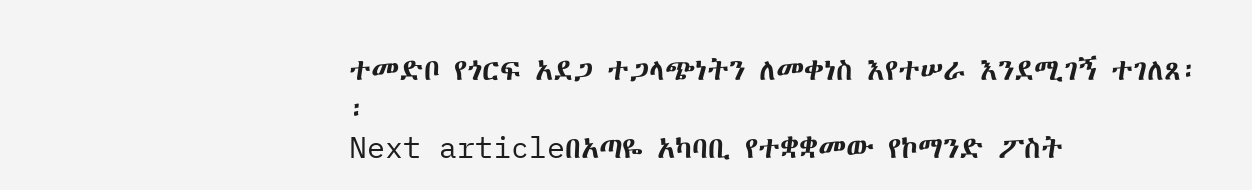ተመድቦ የጎርፍ አደጋ ተጋላጭነትን ለመቀነስ እየተሠራ እንደሚገኝ ተገለጸ፡፡
Next articleበአጣዬ አካባቢ የተቋቋመው የኮማንድ ፖስት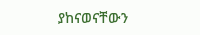ያከናወናቸውን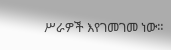ሥራዎች እየገመገመ ነው።